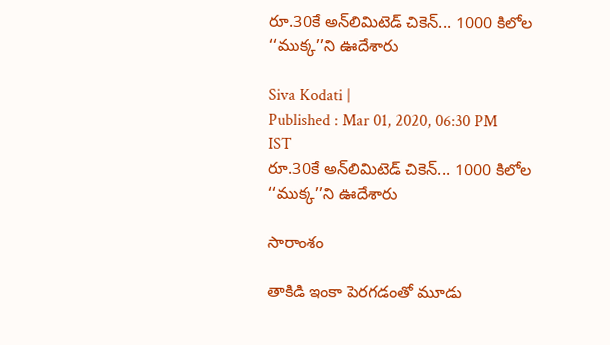రూ.30కే అన్‌లిమిటెడ్ చికెన్... 1000 కిలోల ‘‘ముక్క’’ని ఊదేశారు

Siva Kodati |
Published : Mar 01, 2020, 06:30 PM IST
రూ.30కే అన్‌లిమిటెడ్ చికెన్... 1000 కిలోల ‘‘ముక్క’’ని ఊదేశారు

సారాంశం

తాకిడి ఇంకా పెరగడంతో మూడు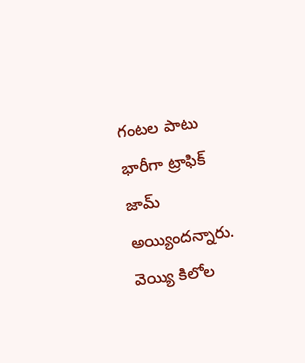గంటల పాటు భారీగా ట్రాఫిక్ జామ్ అయ్యిందన్నారు. వెయ్యి కిలోల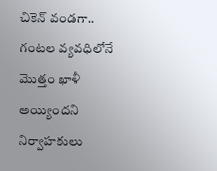చికెన్ వండగా.. గంటల వ్యవధిలోనే మొత్తం ఖాళీ అయ్యిందని నిర్వాహకులు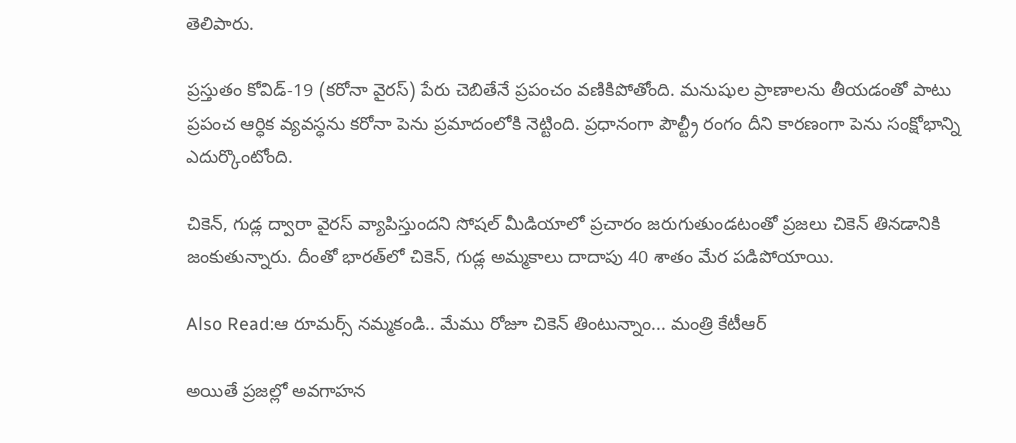తెలిపారు.

ప్రస్తుతం కోవిడ్-19 (కరోనా వైరస్) పేరు చెబితేనే ప్రపంచం వణికిపోతోంది. మనుషుల ప్రాణాలను తీయడంతో పాటు ప్రపంచ ఆర్ధిక వ్యవస్ధను కరోనా పెను ప్రమాదంలోకి నెట్టింది. ప్రధానంగా పౌల్ట్రీ రంగం దీని కారణంగా పెను సంక్షోభాన్ని ఎదుర్కొంటోంది.

చికెన్, గుడ్ల ద్వారా వైరస్ వ్యాపిస్తుందని సోషల్ మీడియాలో ప్రచారం జరుగుతుండటంతో ప్రజలు చికెన్ తినడానికి జంకుతున్నారు. దీంతో భారత్‌లో చికెన్, గుడ్ల అమ్మకాలు దాదాపు 40 శాతం మేర పడిపోయాయి.

Also Read:ఆ రూమర్స్ నమ్మకండి.. మేము రోజూ చికెన్ తింటున్నాం... మంత్రి కేటీఆర్

అయితే ప్రజల్లో అవగాహన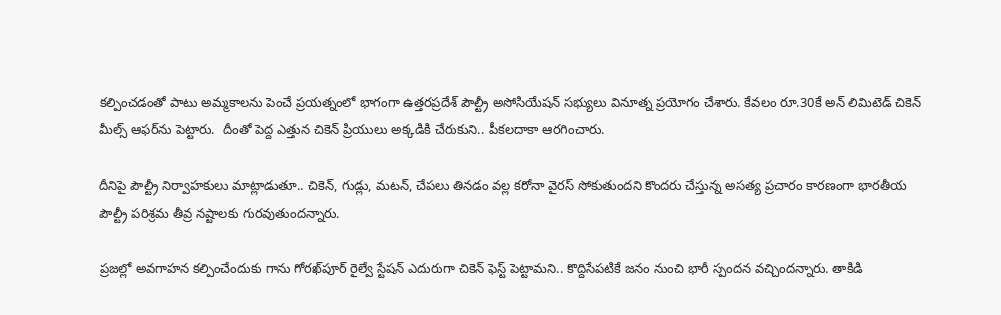కల్పించడంతో పాటు అమ్మకాలను పెంచే ప్రయత్నంలో భాగంగా ఉత్తరప్రదేశ్ పౌల్ట్రీ అసోసియేషన్ సభ్యులు వినూత్న ప్రయోగం చేశారు. కేవలం రూ.30కే అన్‌ లిమిటెడ్ చికెన్ మీల్స్‌ ఆఫర్‌ను పెట్టారు.  దీంతో పెద్ద ఎత్తున చికెన్ ప్రియులు అక్కడికి చేరుకుని.. పీకలదాకా ఆరగించారు.

దీనిపై పౌల్ట్రీ నిర్వాహకులు మాట్లాడుతూ.. చికెన్, గుడ్లు, మటన్, చేపలు తినడం వల్ల కరోనా వైరస్ సోకుతుందని కొందరు చేస్తున్న అసత్య ప్రచారం కారణంగా భారతీయ పౌల్ట్రీ పరిశ్రమ తీవ్ర నష్టాలకు గురవుతుందన్నారు.

ప్రజల్లో అవగాహన కల్పించేందుకు గాను గోరఖ్‌పూర్ రైల్వే స్టేషన్ ఎదురుగా చికెన్ ఫెస్ట్ పెట్టామని.. కొద్దిసేపటికే జనం నుంచి భారీ స్పందన వచ్చిందన్నారు. తాకిడి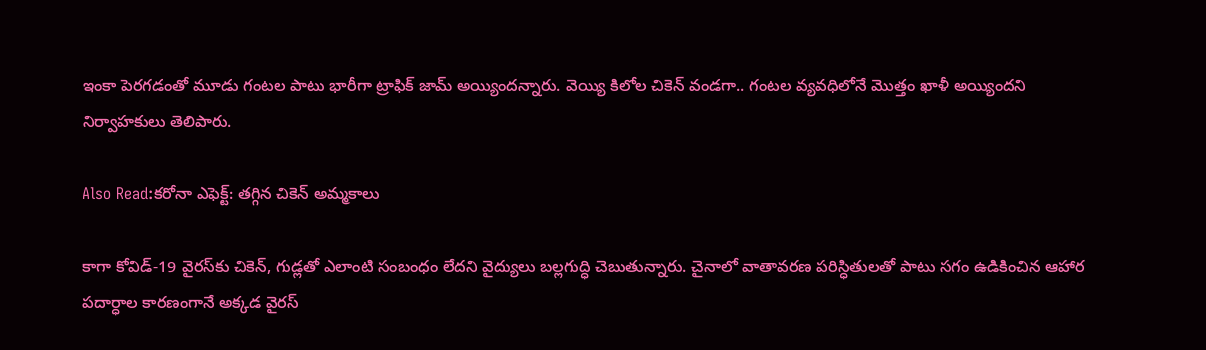ఇంకా పెరగడంతో మూడు గంటల పాటు భారీగా ట్రాఫిక్ జామ్ అయ్యిందన్నారు. వెయ్యి కిలోల చికెన్ వండగా.. గంటల వ్యవధిలోనే మొత్తం ఖాళీ అయ్యిందని నిర్వాహకులు తెలిపారు.

Also Read:కరోనా ఎఫెక్ట్: తగ్గిన చికెన్ అమ్మకాలు

కాగా కోవిడ్-19 వైరస్‌కు చికెన్, గుడ్లతో ఎలాంటి సంబంధం లేదని వైద్యులు బల్లగుద్ధి చెబుతున్నారు. చైనాలో వాతావరణ పరిస్ధితులతో పాటు సగం ఉడికించిన ఆహార పదార్ధాల కారణంగానే అక్కడ వైరస్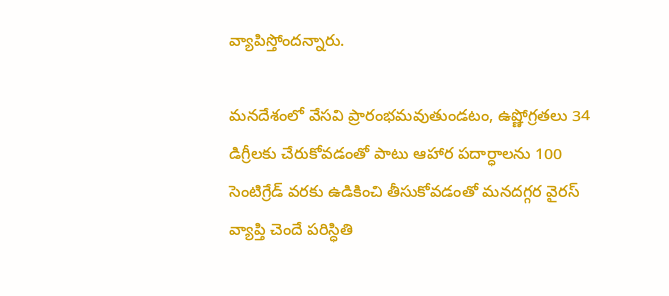వ్యాపిస్తోందన్నారు.

మనదేశంలో వేసవి ప్రారంభమవుతుండటం, ఉష్ణోగ్రతలు 34 డిగ్రీలకు చేరుకోవడంతో పాటు ఆహార పదార్ధాలను 100 సెంటిగ్రేడ్ వరకు ఉడికించి తీసుకోవడంతో మనదగ్గర వైరస్ వ్యాప్తి చెందే పరిస్ధితి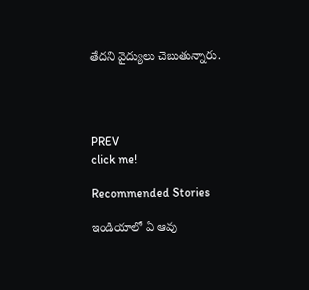తేదని వైద్యులు చెబుతున్నారు.




PREV
click me!

Recommended Stories

ఇండియాలో ఏ ఆవు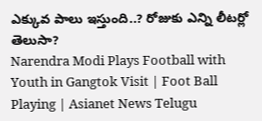ఎక్కువ పాలు ఇస్తుంది..? రోజుకు ఎన్ని లీటర్లో తెలుసా?
Narendra Modi Plays Football with Youth in Gangtok Visit | Foot Ball Playing | Asianet News Telugu